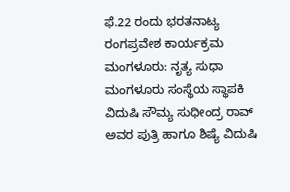ಫೆ.22 ರಂದು ಭರತನಾಟ್ಯ ರಂಗಪ್ರವೇಶ ಕಾರ್ಯಕ್ರಮ
ಮಂಗಳೂರು: ನೃತ್ಯ ಸುಧಾ ಮಂಗಳೂರು ಸಂಸ್ಥೆಯ ಸ್ಥಾಪಕಿ ವಿದುಷಿ ಸೌಮ್ಯ ಸುಧೀಂದ್ರ ರಾವ್ ಅವರ ಪುತ್ರಿ ಹಾಗೂ ಶಿಷ್ಯೆ ವಿದುಷಿ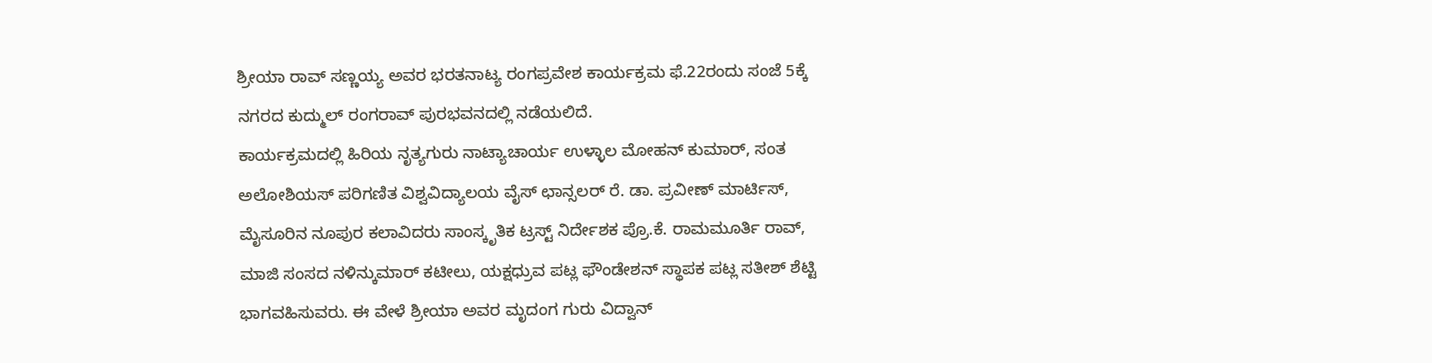ಶ್ರೀಯಾ ರಾವ್ ಸಣ್ಣಯ್ಯ ಅವರ ಭರತನಾಟ್ಯ ರಂಗಪ್ರವೇಶ ಕಾರ್ಯಕ್ರಮ ಫೆ.22ರಂದು ಸಂಜೆ 5ಕ್ಕೆ ನಗರದ ಕುದ್ಮುಲ್ ರಂಗರಾವ್ ಪುರಭವನದಲ್ಲಿ ನಡೆಯಲಿದೆ.
ಕಾರ್ಯಕ್ರಮದಲ್ಲಿ ಹಿರಿಯ ನೃತ್ಯಗುರು ನಾಟ್ಯಾಚಾರ್ಯ ಉಳ್ಳಾಲ ಮೋಹನ್ ಕುಮಾರ್, ಸಂತ ಅಲೋಶಿಯಸ್ ಪರಿಗಣಿತ ವಿಶ್ವವಿದ್ಯಾಲಯ ವೈಸ್ ಛಾನ್ಸಲರ್ ರೆ. ಡಾ. ಪ್ರವೀಣ್ ಮಾರ್ಟಿಸ್, ಮೈಸೂರಿನ ನೂಪುರ ಕಲಾವಿದರು ಸಾಂಸ್ಕೃತಿಕ ಟ್ರಸ್ಟ್ ನಿರ್ದೇಶಕ ಪ್ರೊ.ಕೆ. ರಾಮಮೂರ್ತಿ ರಾವ್, ಮಾಜಿ ಸಂಸದ ನಳಿನ್ಕುಮಾರ್ ಕಟೀಲು, ಯಕ್ಷಧ್ರುವ ಪಟ್ಲ ಫೌಂಡೇಶನ್ ಸ್ಥಾಪಕ ಪಟ್ಲ ಸತೀಶ್ ಶೆಟ್ಟಿ ಭಾಗವಹಿಸುವರು. ಈ ವೇಳೆ ಶ್ರೀಯಾ ಅವರ ಮೃದಂಗ ಗುರು ವಿದ್ವಾನ್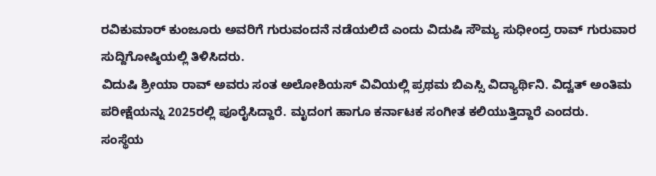ರವಿಕುಮಾರ್ ಕುಂಜೂರು ಅವರಿಗೆ ಗುರುವಂದನೆ ನಡೆಯಲಿದೆ ಎಂದು ವಿದುಷಿ ಸೌಮ್ಯ ಸುಧೀಂದ್ರ ರಾವ್ ಗುರುವಾರ ಸುದ್ದಿಗೋಷ್ಠಿಯಲ್ಲಿ ತಿಳಿಸಿದರು.
ವಿದುಷಿ ಶ್ರೀಯಾ ರಾವ್ ಅವರು ಸಂತ ಅಲೋಶಿಯಸ್ ವಿವಿಯಲ್ಲಿ ಪ್ರಥಮ ಬಿಎಸ್ಸಿ ವಿದ್ಯಾರ್ಥಿನಿ. ವಿದ್ವತ್ ಅಂತಿಮ ಪರೀಕ್ಷೆಯನ್ನು 2025ರಲ್ಲಿ ಪೂರೈಸಿದ್ದಾರೆ. ಮೃದಂಗ ಹಾಗೂ ಕರ್ನಾಟಕ ಸಂಗೀತ ಕಲಿಯುತ್ತಿದ್ದಾರೆ ಎಂದರು.
ಸಂಸ್ಥೆಯ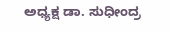ಅಧ್ಯಕ್ಷ ಡಾ. ಸುಧೀಂದ್ರ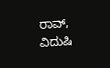ರಾವ್, ವಿದುಷಿ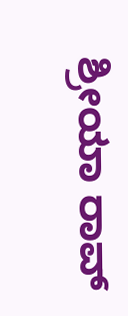ಶ್ರೀಯಾ ರಾವ್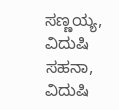ಸಣ್ಣಯ್ಯ, ವಿದುಷಿ ಸಹನಾ, ವಿದುಷಿ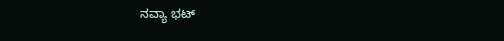ನವ್ಯಾ ಭಟ್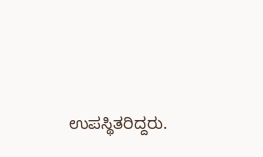ಉಪಸ್ಥಿತರಿದ್ದರು.